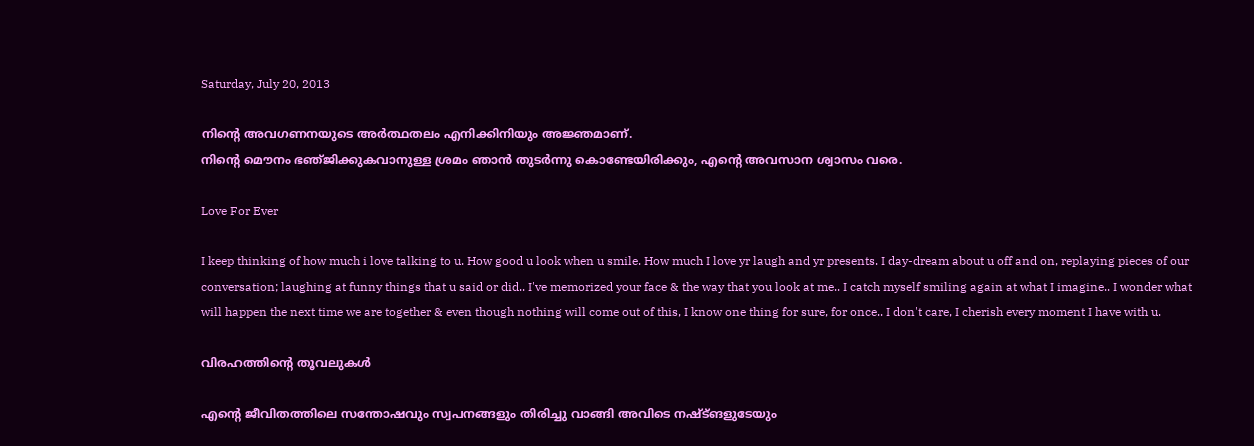Saturday, July 20, 2013

നിന്റെ അവഗണനയുടെ അര്‍ത്ഥതലം എനിക്കിനിയും അജ്ഞമാണ്.
നിന്റെ മൌനം ഭഞ്‌ജിക്കുകവാനുള്ള ശ്രമം ഞാന്‍ തുടര്‍ന്നു കൊണ്ടേയിരിക്കും, എന്റെ അവസാന ശ്വാസം വരെ.

Love For Ever

I keep thinking of how much i love talking to u. How good u look when u smile. How much I love yr laugh and yr presents. I day-dream about u off and on, replaying pieces of our conversation; laughing at funny things that u said or did.. I've memorized your face & the way that you look at me.. I catch myself smiling again at what I imagine.. I wonder what will happen the next time we are together & even though nothing will come out of this, I know one thing for sure, for once.. I don't care, I cherish every moment I have with u.

വിരഹത്തിന്റെ തൂവലുകൾ

എന്റെ ജീവിതത്തിലെ സന്തോഷവും സ്വപനങ്ങളും തിരിച്ചു വാങ്ങി അവിടെ നഷ്ട്ങളുടേയും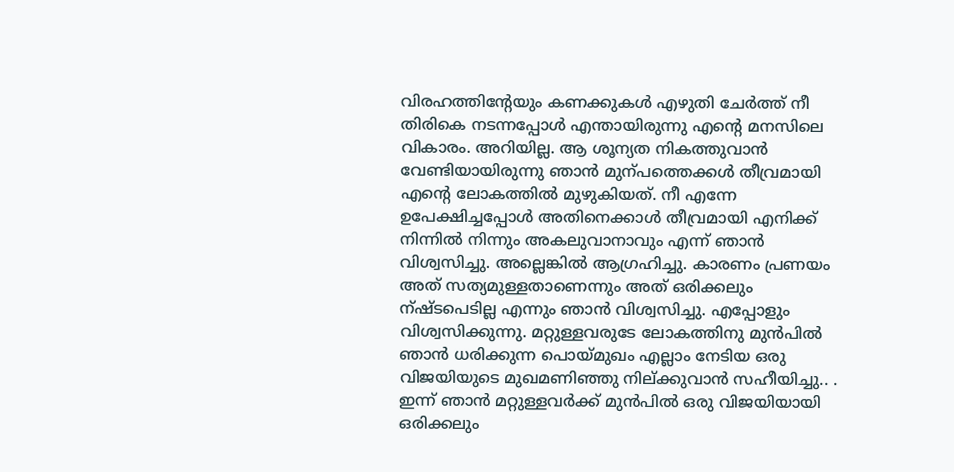വിരഹത്തിന്റേയും കണക്കുകൾ എഴുതി ചേർത്ത് നീ തിരികെ നടന്നപ്പോൾ എന്തായിരുന്നു എന്റെ മനസിലെ വികാരം. അറിയില്ല. ആ ശൂന്യത നികത്തുവാൻ വേണ്ടിയായിരുന്നു ഞാൻ മുന്പത്തെക്കൾ തീവ്രമായി എന്റെ ലോകത്തിൽ മുഴുകിയത്. നീ എന്നേ ഉപേക്ഷിച്ചപ്പോൾ അതിനെക്കാൾ തീവ്രമായി എനിക്ക് നിന്നിൽ നിന്നും അകലുവാനാവും എന്ന് ഞാൻ വിശ്വസിച്ചു. അല്ലെങ്കിൽ ആഗ്രഹിച്ചു. കാരണം പ്രണയം അത് സത്യമുള്ളതാണെന്നും അത് ഒരിക്കലും ന്ഷ്ടപെടില്ല എന്നും ഞാൻ വിശ്വസിച്ചു. എപ്പോളും വിശ്വസിക്കുന്നു. മറ്റുള്ളവരുടേ ലോകത്തിനു മുൻപിൽ ഞാൻ ധരിക്കുന്ന പൊയ്മുഖം എല്ലാം നേടിയ ഒരു വിജയിയുടെ മുഖമണിഞ്ഞു നില്ക്കുവാൻ സഹീയിച്ചു.. . ഇന്ന് ഞാൻ മറ്റുള്ളവർക്ക് മുൻപിൽ ഒരു വിജയിയായി ഒരിക്കലും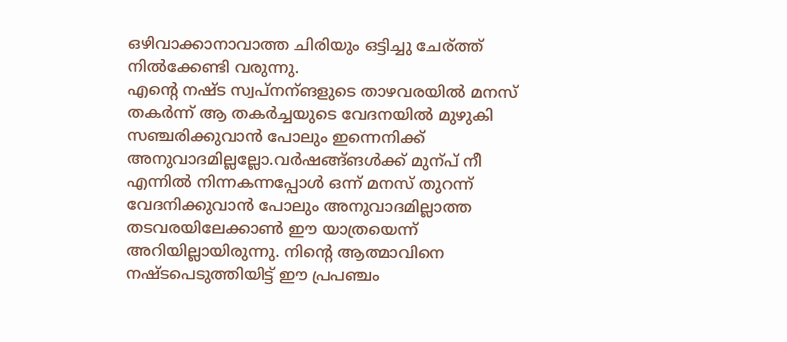ഒഴിവാക്കാനാവാത്ത ചിരിയും ഒട്ടിച്ചു ചേര്ത്ത് നിൽക്കേണ്ടി വരുന്നു.
എന്റെ നഷ്ട സ്വപ്നന്ങളുടെ താഴവരയിൽ മനസ് തകർന്ന് ആ തകർച്ചയുടെ വേദനയിൽ മുഴുകി സഞ്ചരിക്കുവാൻ പോലും ഇന്നെനിക്ക് അനുവാദമില്ലല്ലോ.വർഷങ്ങ്ങൾക്ക് മുന്പ് നീ എന്നിൽ നിന്നകന്നപ്പോൾ ഒന്ന് മനസ് തുറന്ന് വേദനിക്കുവാൻ പോലും അനുവാദമില്ലാത്ത തടവരയിലേക്കാണ്‍ ഈ യാത്രയെന്ന് അറിയില്ലായിരുന്നു. നിന്റെ ആത്മാവിനെ നഷ്ടപെടുത്തിയിട്ട് ഈ പ്രപഞ്ചം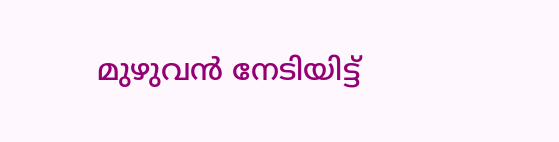മുഴുവൻ നേടിയിട്ട്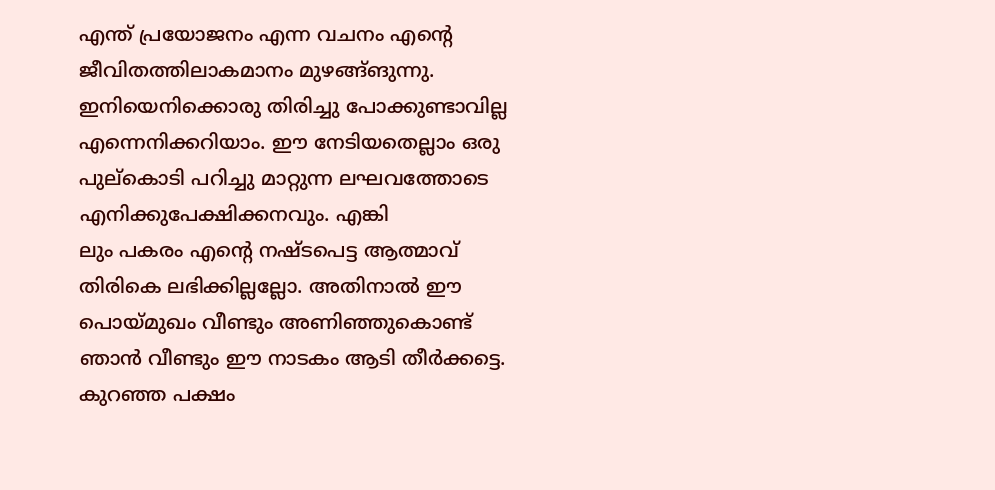എന്ത് പ്രയോജനം എന്ന വചനം എന്റെ ജീവിതത്തിലാകമാനം മുഴങ്ങ്ങുന്നു.
ഇനിയെനിക്കൊരു തിരിച്ചു പോക്കുണ്ടാവില്ല എന്നെനിക്കറിയാം. ഈ നേടിയതെല്ലാം ഒരു പുല്കൊടി പറിച്ചു മാറ്റുന്ന ലഘവത്തോടെ എനിക്കുപേക്ഷിക്കനവും. എങ്കി
ലും പകരം എന്റെ നഷ്ടപെട്ട ആത്മാവ് തിരികെ ലഭിക്കില്ലല്ലോ. അതിനാൽ ഈ പൊയ്മുഖം വീണ്ടും അണിഞ്ഞുകൊണ്ട് ഞാൻ വീണ്ടും ഈ നാടകം ആടി തീർക്കട്ടെ. കുറഞ്ഞ പക്ഷം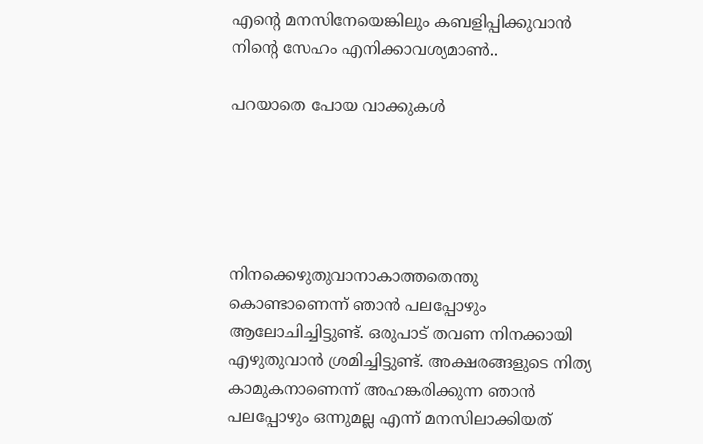എന്റെ മനസിനേയെങ്കിലും കബളിപ്പിക്കുവാൻ നിന്റെ സേഹം എനിക്കാവശ്യമാണ്‍..

പറയാതെ പോയ വാക്കുകൾ





നിനക്കെഴുതുവാനാകാത്തതെന്തു കൊണ്ടാണെന്ന് ഞാൻ പലപ്പോഴും ആലോചിച്ചിട്ടുണ്ട്. ഒരുപാട് തവണ നിനക്കായി എഴുതുവാൻ ശ്രമിച്ചിട്ടുണ്ട്. അക്ഷരങ്ങളുടെ നിത്യ കാമുകനാണെന്ന് അഹങ്കരിക്കുന്ന ഞാൻ പലപ്പോഴും ഒന്നുമല്ല എന്ന് മനസിലാക്കിയത്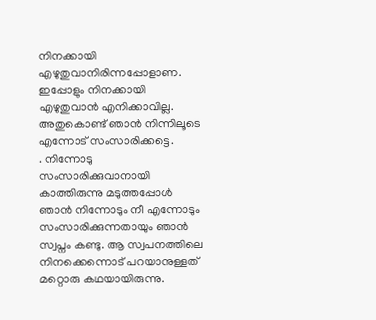നിനക്കായി എഴുതുവാനിരിന്നപ്പോളാണ.
ഇപ്പോളും നിനക്കായി എഴുതുവാൻ എനിക്കാവില്ല. അതുകൊണ്ട് ഞാൻ നിന്നിലൂടെ എന്നോട് സംസാരിക്കട്ടെ.
. നിന്നോടു സംസാരിക്കുവാനായി കാത്തിരുന്നു മടുത്തപ്പോൾ ഞാൻ നിന്നോടും നീ എന്നോടും സംസാരിക്കുന്നതായും ഞാൻ സ്വപ്നം കണ്ടു. ആ സ്വപനത്തിലെ നിനക്കെന്നൊട് പറയാനുള്ളത് മറ്റൊരു കഥയായിരുന്നു.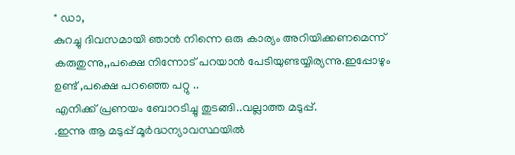" ഡാ,
കുറച്ചു ദിവസമായി ഞാന്‍ നിന്നെ ഒരു കാര്യം അറിയിക്കണമെന്ന് കരുതുന്നു,,പക്ഷെ നിന്നോട് പറയാന്‍ പേടിയുണ്ടയ്യിര്യന്നു.ഇപ്പോഴും ഉണ്ട് ,പക്ഷെ പറഞ്ഞെ പറ്റു ..
എനിക്ക് പ്രണയം ബോറടിച്ചു തുടങ്ങി..വല്ലാത്ത മടുപ്പ്.
.ഇന്നു ആ മടുപ്പ് മൂര്‍ദ്ധന്യാവസ്ഥയില്‍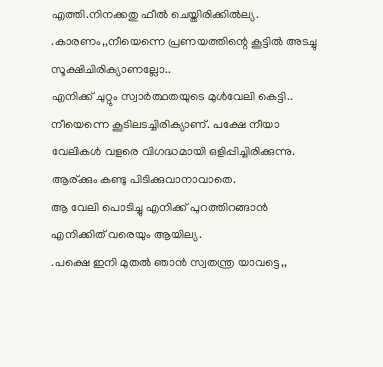എത്തി.നിനക്കതു ഫീല്‍ ചെയ്തിരിക്കില്‍ല്യ.
.കാരണം,,നീയെന്നെ പ്രണയത്തിന്റെ കൂട്ടില്‍ അടച്ചു സൂക്ഷിചിരിക്യാണല്ലോ..
എനിക്ക് ചുറ്റും സ്വാര്‍ത്ഥതയുടെ മുള്‍വേലി കെട്ടി..
നീയെന്നെ കൂടിലടച്ചിരിക്യാണ്. പക്ഷേ നീയാ വേലികൾ വളരെ വിഗദ്ധമായി ഒളിപ്പിച്ചിരിക്കുന്നു. ആര്ക്കും കണ്ടു പിടിക്കുവാനാവാതെ.
ആ വേലി പൊടിച്ചു എനിക്ക് പുറത്തിറങ്ങാന്‍ എനിക്കിത് വരെയും ആയില്യ.
.പക്ഷെ ഇനി മുതല്‍ ഞാന്‍ സ്വതന്ത്ര യാവട്ടെ,,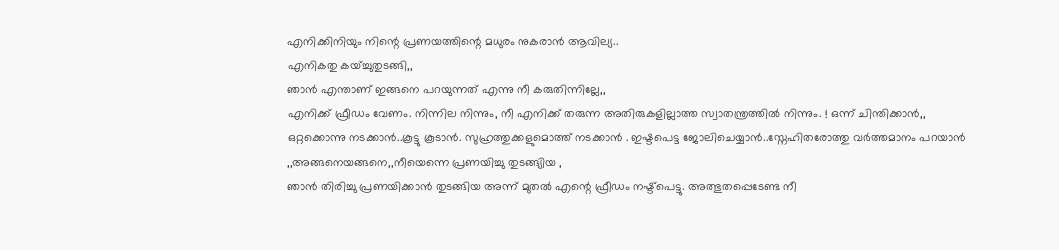എനിക്കിനിയും നിന്റെ പ്രണയത്തിന്റെ മധുരം നുകരാന്‍ ആവില്യ..
എനികതു കയ്ച്ചുതുടങ്ങി,,
ഞാന്‍ എന്താണ് ഇങ്ങനെ പറയുന്നത് എന്നു നീ കരുതിന്നില്ലേ,,
എനിക്ക് ഫ്രീഡം വേണം. നിന്നില നിന്നും, നീ എനിക്ക് തരുന്ന അതിരുകളില്ലാത്ത സ്വാതന്ത്രത്തിൽ നിന്നും. ! ഒന്ന് ചിന്തിക്കാന്‍,,
ഒറ്റക്കൊന്നു നടക്കാന്‍..കൂട്ടു കൂടാൻ. സുഹ്രത്തുക്കളുമൊത്ത് നടക്കാൻ . ഇഷ്ടപെട്ട ജോലിചെയ്യാന്‍..സ്നേഹിതരോത്തു വര്‍ത്തമാനം പറയാന്‍
,,അങ്ങനെയങ്ങനെ,,നീയെന്നെ പ്രണയിച്ചു തുടങ്ങ്യിയ ,
ഞാന്‍ തിരിച്ചു പ്രണയിക്കാന്‍ തുടങ്ങിയ അന്ന് മുതല്‍ എന്റെ ഫ്രീഡം നഷ്ട്പെട്ടു. അത്ഭുതപ്പെടേണ്ട നീ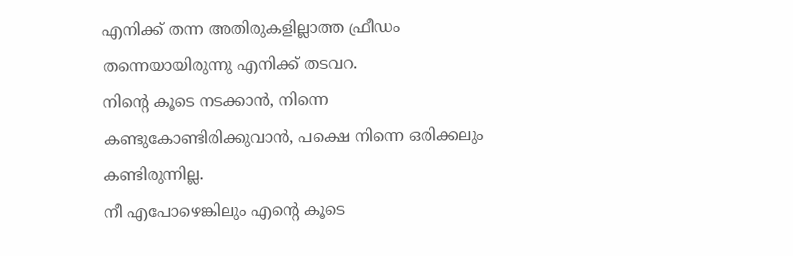എനിക്ക് തന്ന അതിരുകളില്ലാത്ത ഫ്രീഡം തന്നെയായിരുന്നു എനിക്ക് തടവറ.
നിന്റെ കൂടെ നടക്കാൻ, നിന്നെ കണ്ടുകോണ്ടിരിക്കുവാൻ, പക്ഷെ നിന്നെ ഒരിക്കലും കണ്ടിരുന്നില്ല.
നീ എപോഴെങ്കിലും എന്റെ കൂടെ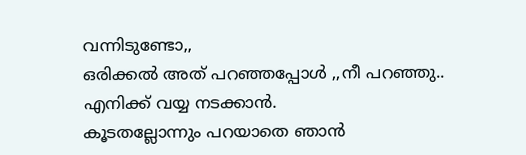വന്നിടുണ്ടോ,,
ഒരിക്കല്‍ അത് പറഞ്ഞപ്പോള്‍ ,,നീ പറഞ്ഞു..
എനിക്ക് വയ്യ നടക്കാൻ.
കൂടതല്ലോന്നും പറയാതെ ഞാന്‍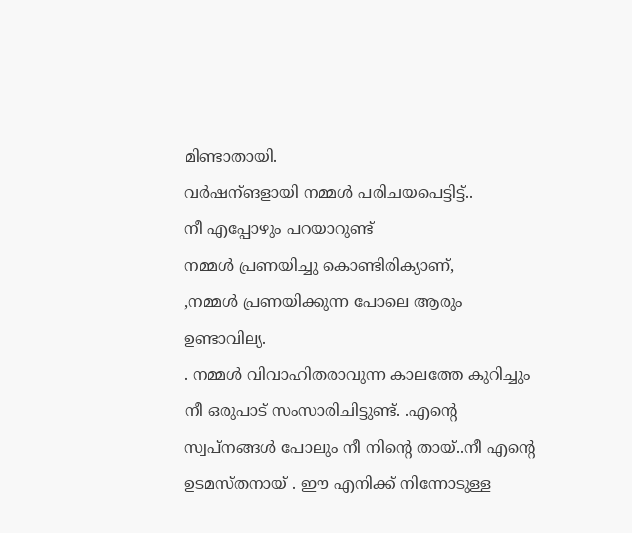മിണ്ടാതായി.
വർഷന്ങളായി നമ്മള്‍ പരിചയപെട്ടിട്ട്..
നീ എപ്പോഴും പറയാറുണ്ട്
നമ്മള്‍ പ്രണയിച്ചു കൊണ്ടിരിക്യാണ്,
,നമ്മള്‍ പ്രണയിക്കുന്ന പോലെ ആരും ഉണ്ടാവില്യ.
. നമ്മള്‍ വിവാഹിതരാവുന്ന കാലത്തേ കുറിച്ചും നീ ഒരുപാട് സംസാരിചിട്ടുണ്ട്. .എന്റെ സ്വപ്നങ്ങള്‍ പോലും നീ നിന്റെ തായ്‌..നീ എന്റെ ഉടമസ്തനായ് . ഈ എനിക്ക് നിന്നോടുള്ള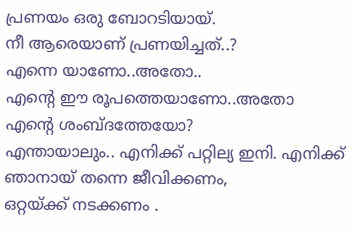പ്രണയം ഒരു ബോറടിയായ്‌.
നീ ആരെയാണ് പ്രണയിച്ചത്..?
എന്നെ യാണോ..അതോ..
എന്റെ ഈ രൂപത്തെയാണോ..അതോ എന്റെ ശംബ്ദത്തേയോ?
എന്തായാലും.. എനിക്ക് പറ്റില്യ ഇനി. എനിക്ക് ഞാനായ് തന്നെ ജീവിക്കണം,
ഒറ്റയ്ക്ക് നടക്കണം .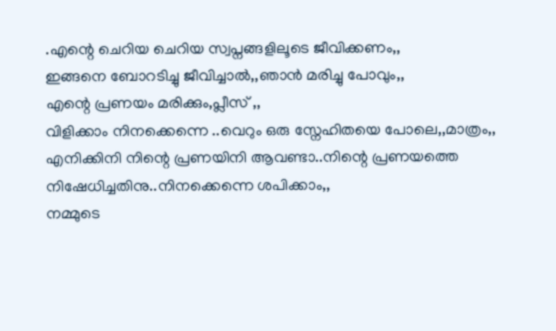.എന്റെ ചെറിയ ചെറിയ സ്വപ്നങ്ങളിലൂടെ ജീവിക്കണം,,
ഇങ്ങനെ ബോറടിച്ചു ജീവിച്ചാല്‍,,ഞാന്‍ മരിച്ചു പോവും,,
എന്റെ പ്രണയം മരിക്കും,പ്ലീസ് ,,
വിളിക്കാം നിനക്കെന്നെ ..വെറും ഒരു സ്നേഹിതയെ പോലെ,,മാത്രം,,
എനിക്കിനി നിന്റെ പ്രണയിനി ആവണ്ടാ..നിന്റെ പ്രണയത്തെ നിഷേധിച്ചതിനു..നിനക്കെന്നെ ശപിക്കാം,,
നമ്മുടെ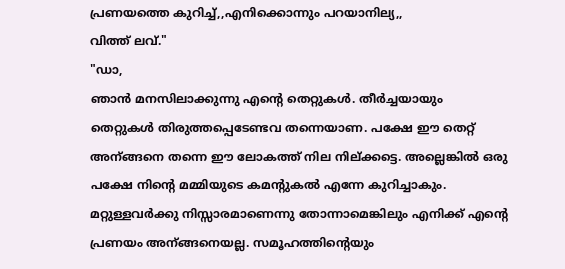പ്രണയത്തെ കുറിച്ച്,,എനിക്കൊന്നും പറയാനില്യ,,
വിത്ത്‌ ലവ്."
"ഡാ,
ഞാൻ മനസിലാക്കുന്നു എന്റെ തെറ്റുകൾ. തീർച്ചയായും തെറ്റുകൾ തിരുത്തപ്പെടേണ്ടവ തന്നെയാണ. പക്ഷേ ഈ തെറ്റ് അന്ങ്ങനെ തന്നെ ഈ ലോകത്ത് നില നില്ക്കട്ടെ. അല്ലെങ്കിൽ ഒരു പക്ഷേ നിന്റെ മമ്മിയുടെ കമന്റുകൽ എന്നേ കുറിച്ചാകും. മറ്റുള്ളവർക്കു നിസ്സാരമാണെന്നു തോന്നാമെങ്കിലും എനിക്ക് എന്റെ പ്രണയം അന്ങ്ങനെയല്ല. സമൂഹത്തിന്റെയും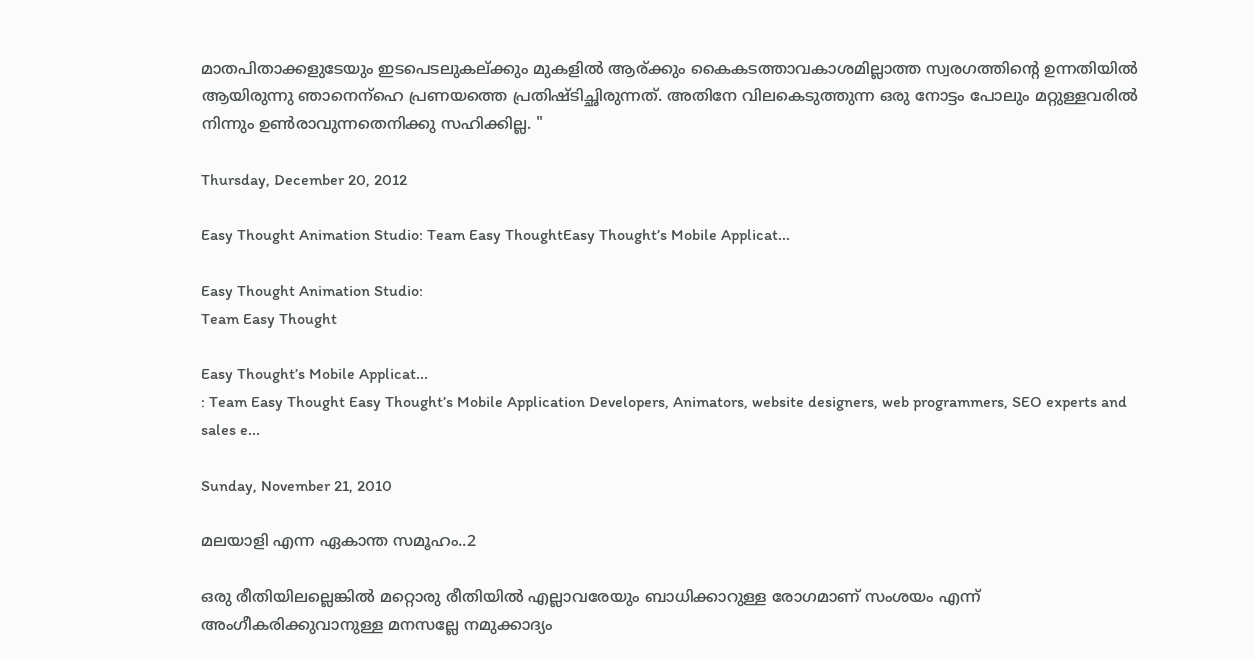മാതപിതാക്കളുടേയും ഇടപെടലുകല്ക്കും മുകളിൽ ആര്ക്കും കൈകടത്താവകാശമില്ലാത്ത സ്വരഗത്തിന്റെ ഉന്നതിയിൽ ആയിരുന്നു ഞാനെന്ഹെ പ്രണയത്തെ പ്രതിഷ്ടിച്ഛിരുന്നത്. അതിനേ വിലകെടുത്തുന്ന ഒരു നോട്ടം പോലും മറ്റുള്ളവരിൽ നിന്നും ഉണ്‍രാവുന്നതെനിക്കു സഹിക്കില്ല. "

Thursday, December 20, 2012

Easy Thought Animation Studio: Team Easy ThoughtEasy Thought’s Mobile Applicat...

Easy Thought Animation Studio:
Team Easy Thought

Easy Thought’s Mobile Applicat...
: Team Easy Thought Easy Thought’s Mobile Application Developers, Animators, website designers, web programmers, SEO experts and sales e...

Sunday, November 21, 2010

മലയാളി എന്ന ഏകാന്ത സമൂഹം..2

ഒരു രീതിയിലല്ലെങ്കില്‍ മറ്റൊരു രീതിയില്‍ എല്ലാവരേയും ബാധിക്കാറുള്ള രോഗമാണ് സംശയം എന്ന് അംഗീകരിക്കുവാനുള്ള മനസല്ലേ നമുക്കാദ്യം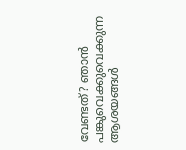വേണ്ടത്? ഞാന്‍ പങ്കുവെക്കുവെക്കുന്ന ആശയങ്ങള്‍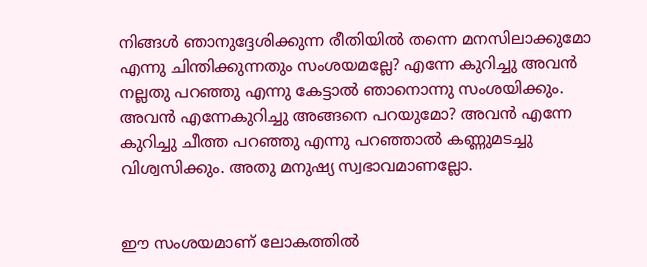നിങ്ങള്‍ ഞാനുദ്ദേശിക്കുന്ന രീതിയില്‍ തന്നെ മനസിലാക്കുമോ എന്നു ചിന്തിക്കുന്നതും സംശയമല്ലേ? എന്നേ കുറിച്ചു അവന്‍ നല്ലതു പറഞ്ഞു എന്നു കേട്ടാല്‍ ഞാനൊന്നു സംശയിക്കും. അവന്‍ എന്നേകുറിച്ചു അങ്ങനെ പറയുമോ? അവന്‍ എന്നേ കുറിച്ചു ചീത്ത പറഞ്ഞു എന്നു പറഞ്ഞാല്‍ കണ്ണുമടച്ചു വിശ്വസിക്കും. അതു മനുഷ്യ സ്വഭാവമാണല്ലോ.


ഈ സംശയമാണ് ലോകത്തില്‍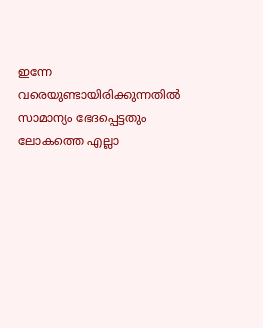ഇന്നേ വരെയുണ്ടായിരിക്കുന്നതില്‍ സാമാന്യം ഭേദപ്പെട്ടതും ലോകത്തെ എല്ലാ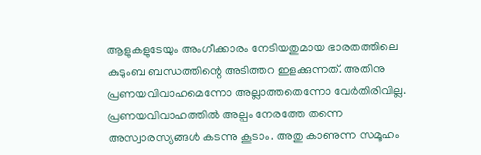ആളുകളുടേയും അംഗീക്കാരം നേടിയതുമായ ഭാരതത്തിലെ കുടുംബ ബന്ധത്തിന്റെ അടിത്തറ ഇളക്കുന്നത്. അതിനു പ്രണയവിവാഹമെന്നോ അല്ലാത്തതെന്നോ വേര്‍തിരിവില്ല. പ്രണയവിവാഹത്തില്‍ അല്പം നേരത്തേ തന്നെ അസ്വാരസ്യങ്ങള്‍ കടന്നു കൂടാം. അതു കാണുന്ന സമൂഹം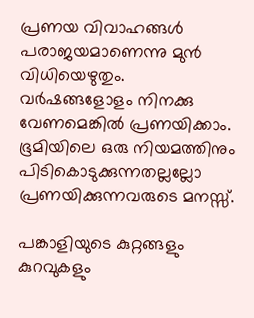പ്രണയ വിവാഹങ്ങള്‍ പരാജയമാണെന്നു മുന്‍ വിധിയെഴുതും. വര്‍ഷങ്ങളോളം നിനക്കു വേണമെങ്കില്‍ പ്രണയിക്കാം. ഭൂമിയിലെ ഒരു നിയമത്തിനും പിടികൊടുക്കുന്നതല്ലല്ലോ പ്രണയിക്കുന്നവരുടെ മനസ്സ്.

പങ്കാളിയുടെ കുറ്റങ്ങളും കുറവുകളും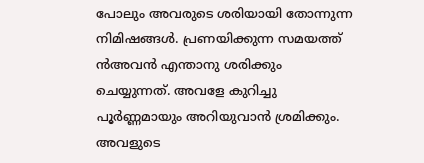പോലും അവരുടെ ശരിയായി തോന്നുന്ന നിമിഷങ്ങള്‍. പ്രണയിക്കുന്ന സമയത്ത് ന്‍അവന്‍ എന്താനു ശരിക്കും ചെയ്യുന്നത്. അവളേ കുറിച്ചു പൂര്‍ണ്ണമായും അറിയുവാന്‍ ശ്രമിക്കും. അവളുടെ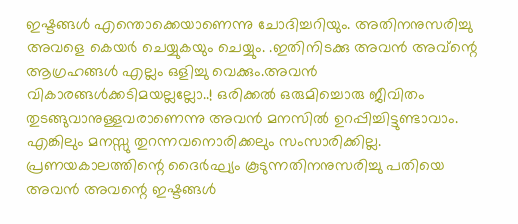ഇഷ്ടങ്ങള്‍ എന്തൊക്കെയാണെന്നു ചോദിച്ചറിയും. അതിനനുസരിച്ചു അവളെ കെയര്‍ ചെയ്യുകയും ചെയ്യും. .ഇതിനിടക്കു അവന്‍ അവ്ന്റെ ആഗ്രഹങ്ങള്‍ എല്ലം ഒളിച്ചു വെക്കും.അവന്‍ വികാരങ്ങള്‍ക്കടിമയല്ലല്ലോ..! ഒരിക്കല്‍ ഒരുമിച്ചൊരു ജീവിതം തുടങ്ങുവാനുള്ളവരാണെന്നു അവന്‍ മനസില്‍ ഉറപ്പിച്ചിട്ടുണ്ടാവാം. എങ്കിലും മനസ്സു തുറന്നവനൊരിക്കലും സംസാരിക്കില്ല. പ്രണയകാലത്തിന്റെ ദൈര്‍ഘ്യം കൂടുന്നതിനനുസരിച്ചു പതിയെ അവന്‍ അവന്റെ ഇഷ്ടങ്ങള്‍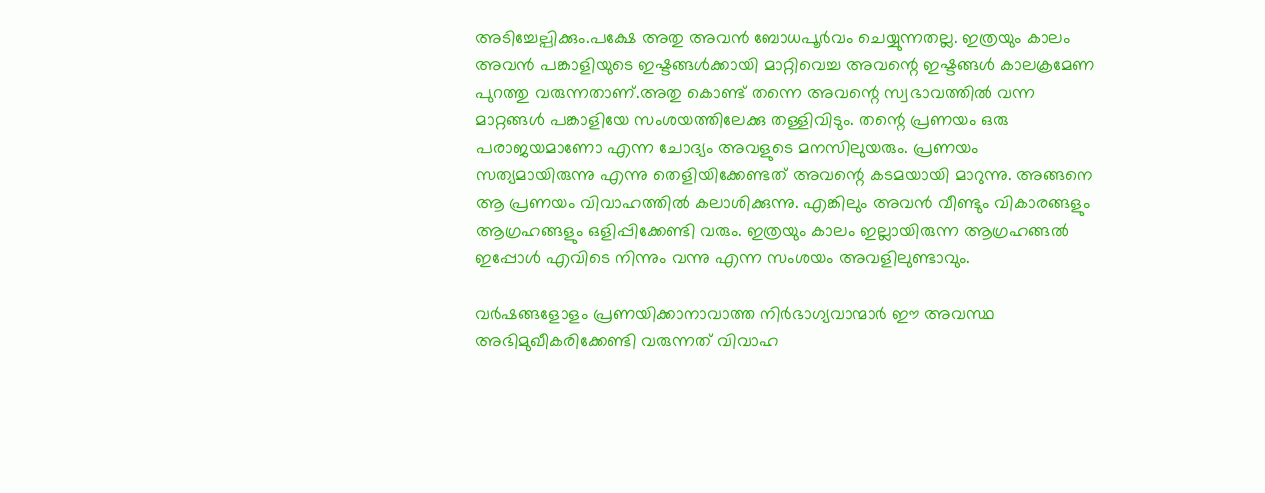അടിച്ചേല്പിക്കും.പക്ഷേ അതു അവന്‍ ബോധപൂര്‍വം ചെയ്യുന്നതല്ല. ഇത്രയും കാലം അവന്‍ പങ്കാളിയുടെ ഇഷ്ടങ്ങള്‍ക്കായി മാറ്റിവെച്ച അവന്റെ ഇഷ്ടങ്ങള്‍ കാലക്രമേണ പുറത്തു വരുന്നതാണ്.അതു കൊണ്ട് തന്നെ അവന്റെ സ്വഭാവത്തില്‍ വന്ന മാറ്റങ്ങള്‍ പങ്കാളിയേ സംശയത്തിലേക്കു തള്ളിവിടും. തന്റെ പ്രണയം ഒരു പരാജയമാണോ എന്ന ചോദ്യം അവളുടെ മനസിലുയരും. പ്രണയം സത്യമായിരുന്നു എന്നു തെളിയിക്കേണ്ടത് അവന്റെ കടമയായി മാറുന്നു. അങ്ങനെ ആ പ്രണയം വിവാഹത്തില്‍ കലാശിക്കുന്നു. എങ്കിലും അവന്‍ വീണ്ടും വികാരങ്ങളും ആഗ്രഹങ്ങളും ഒളിപ്പിക്കേണ്ടി വരും. ഇത്രയും കാലം ഇല്ലായിരുന്ന ആഗ്രഹങ്ങല്‍ ഇപ്പോള്‍ എവിടെ നിന്നും വന്നു എന്ന സംശയം അവളിലുണ്ടാവും.

വര്‍ഷങ്ങളോളം പ്രണയിക്കാനാവാത്ത നിര്‍ഭാഗ്യവാന്മാര്‍ ഈ അവസ്ഥ അഭിമുഖീകരിക്കേണ്ടി വരുന്നത് വിവാഹ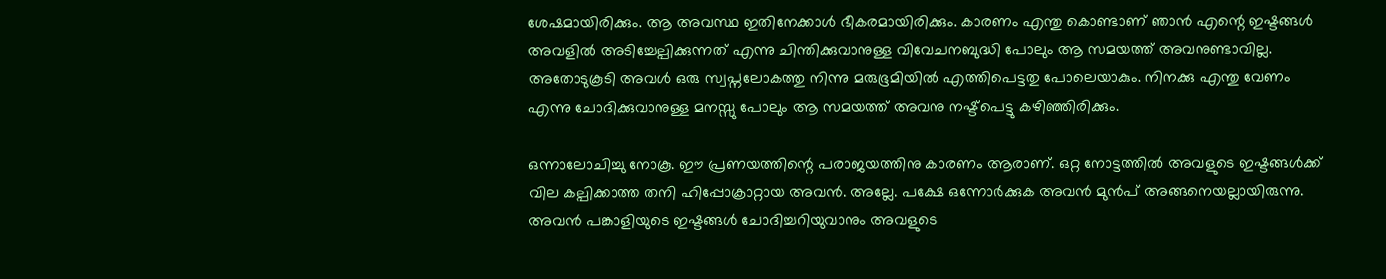ശേഷമായിരിക്കും. ആ അവസ്ഥ ഇതിനേക്കാള്‍ ഭീകരമായിരിക്കും. കാരണം എന്തു കൊണ്ടാണ് ഞാന്‍ എന്റെ ഇഷ്ടങ്ങള്‍ അവളില്‍ അടിച്ചേല്പിക്കുന്നത് എന്നു ചിന്തിക്കുവാനുള്ള വിവേചനബുദ്ധി പോലും ആ സമയത്ത് അവനുണ്ടാവില്ല. അതോടുകൂടി അവള്‍ ഒരു സ്വപ്നലോകത്തു നിന്നു മരുഭൂമിയില്‍ എത്തിപെട്ടതു പോലെയാകും. നിനക്കു എന്തു വേണം എന്നു ചോദിക്കുവാനുള്ള മനസ്സു പോലും ആ സമയത്ത് അവനു നഷ്ട്പെട്ടു കഴിഞ്ഞിരിക്കും.

ഒന്നാലോചിച്ചു നോകൂ. ഈ പ്രണയത്തിന്റെ പരാജയത്തിനു കാരണം ആരാണ്. ഒറ്റ നോട്ടത്തില്‍ അവളുടെ ഇഷ്ടങ്ങള്‍ക്ക് വില കല്പിക്കാത്ത തനി ഹിപ്പോക്രാറ്റായ അവന്‍. അല്ലേ. പക്ഷേ ഒന്നോര്‍ക്കുക അവന്‍ മുന്‍പ് അങ്ങനെയല്ലായിരുന്നു. അവന്‍ പങ്കാളിയുടെ ഇഷ്ടങ്ങള്‍ ചോദിച്ചറിയുവാനും അവളുടെ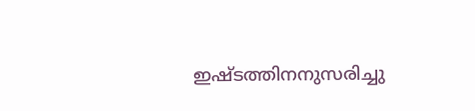ഇഷ്ടത്തിനനുസരിച്ചു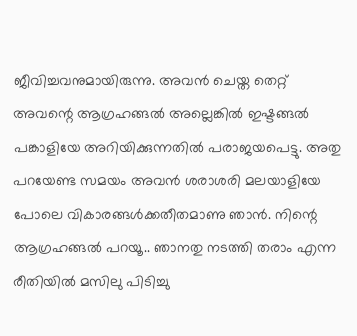ജീവിച്ചവനുമായിരുന്നു. അവന്‍ ചെയ്ത തെറ്റ് അവന്റെ ആഗ്രഹങ്ങല്‍ അല്ലെങ്കില്‍ ഇഷ്ടങ്ങല്‍ പങ്കാളിയേ അറിയിക്കുന്നതില്‍ പരാജയപെട്ടു. അതു പറയേണ്ട സമയം അവന്‍ ശരാശരി മലയാളിയേ പോലെ വികാരങ്ങള്‍ക്കതീതമാണു ഞാന്‍. നിന്റെ ആഗ്രഹങ്ങല്‍ പറയൂ.. ഞാനതു നടത്തി തരാം എന്ന രീതിയില്‍ മസിലു പിടിച്ചു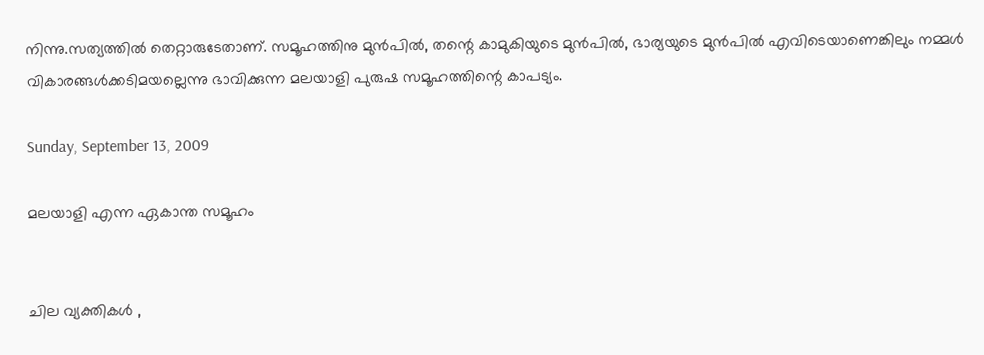നിന്നു.സത്യത്തില്‍ തെറ്റാരുടേതാണ്. സമൂഹത്തിനു മുന്‍പില്‍, തന്റെ കാമുകിയുടെ മുന്‍പില്‍, ഭാര്യയുടെ മുന്‍പില്‍ എവിടെയാണെങ്കിലും നമ്മള്‍ വികാരങ്ങള്‍ക്കടിമയല്ലെന്നു ഭാവിക്കുന്ന മലയാളി പുരുഷ സമൂഹത്തിന്റെ കാപട്യം.

Sunday, September 13, 2009

മലയാളി എന്ന ഏകാന്ത സമൂഹം


ചില വ്യക്തികള്‍ ,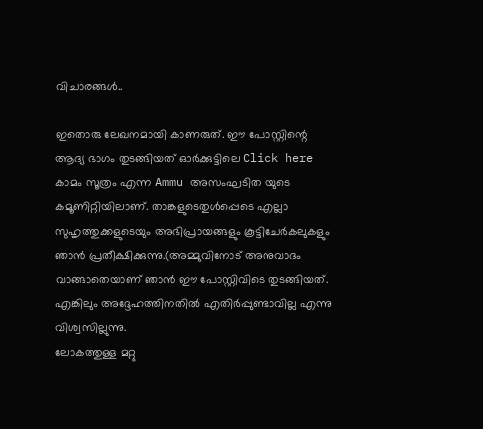വിചാരങ്ങള്‍..

ഇതൊരു ലേഖനമായി കാണരുത്. ഈ പോസ്റ്റിന്റെ ആദ്യ ഭാഗം തുടങ്ങിയത് ഓർക്കുട്ടിലെ Click here കാമം സൂത്രം എന്ന Ammu അസംഘടിത യുടെ കമൂണിറ്റിയിലാണ്. താങ്കളുടെതുൾപ്പെടെ എല്ലാ സുഹൃത്തുക്കളുടെയും അഭിപ്രായങ്ങളും കൂട്ടിചേർകലുകളും ഞാൻ പ്രതീക്ഷിക്കുന്നു.(അമ്മുവിനോട് അനുവാദം വാങ്ങാതെയാണ് ഞാൻ ഈ പോസ്റ്റിവിടെ തുടങ്ങിയത്. എങ്കിലും അദ്ദേഹത്തിനതിൽ എതിർപ്പുണ്ടാവില്ല എന്നു വിശ്വസില്ലുന്നു.
ലോകത്തുള്ള മറ്റു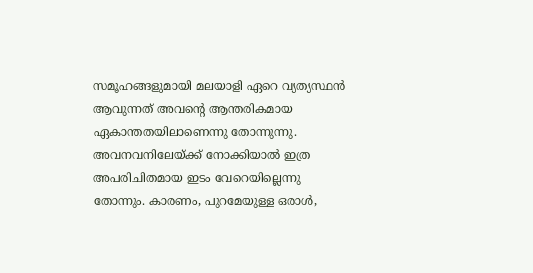സമൂഹങ്ങളുമായി മലയാളി ഏറെ വ്യത്യസ്ഥന്‍ ആവുന്നത് അവന്റെ ആന്തരികമായ ഏകാന്തതയിലാണെന്നു തോന്നുന്നു. അവനവനിലേയ്ക്ക് നോക്കിയാല്‍ ഇത്ര അപരിചിതമായ ഇടം വേറെയില്ലെന്നു തോന്നും. കാരണം, പുറമേയുള്ള ഒരാള്‍,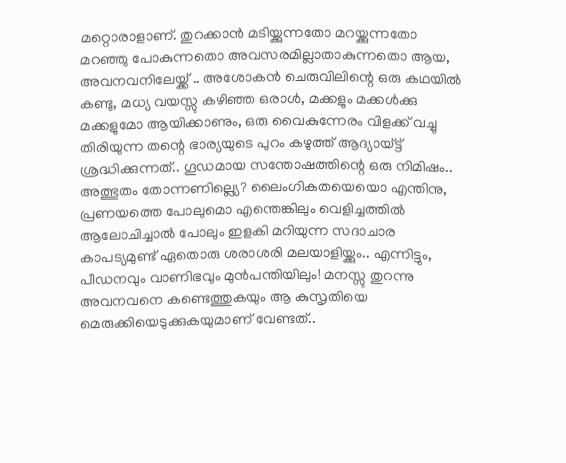മറ്റൊരാളാണ്. തുറക്കാന്‍ മടിയ്ക്കുന്നതോ മറയ്ക്കുന്നതോ മറഞ്ഞു പോകുന്നതൊ അവസരമില്ലാതാകുന്നതൊ ആയ, അവനവനിലേയ്ക്ക് .. അശോകന്‍ ചെരുവിലിന്റെ ഒരു കഥയില്‍ കണ്ടു, മധ്യ വയസ്സു കഴിഞ്ഞ ഒരാള്‍, മക്കളും മക്കള്‍ക്കു മക്കളുമോ ആയിക്കാണും, ഒരു വൈകുന്നേരം വിളക്ക് വച്ചു തിരിയുന്ന തന്റെ ഭാര്യയുടെ പുറം കഴുത്ത് ആദ്യായ്ട്ട് ശ്രദ്ധിക്കുന്നത്.. ഗൂഡമായ സന്തോഷത്തിന്റെ ഒരു നിമിഷം.. അത്ഭുതം തോന്നണില്ല്യെ? ലൈംഗികതയെയൊ എന്തിനു, പ്രണയത്തെ പോലുമൊ എന്തെങ്കിലും വെളിച്ചത്തില്‍ ആലോചിച്ചാല്‍ പോലും ഇളകി മറിയുന്ന സദാചാര കാപട്യമുണ്ട് ഏതൊരു ശരാശരി മലയാളിയ്ക്കും.. എന്നിട്ടും, പീഡനവും വാണിഭവും മുന്‍പന്തിയിലും! മനസ്സു തുറന്നു അവനവനെ കണ്ടെത്തുകയും ആ കുസൃതിയെ മെരുക്കിയെടുക്കുകയുമാണ് വേണ്ടത്..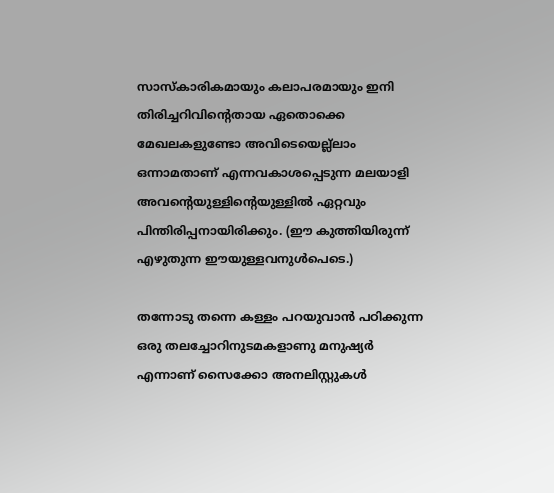സാസ്കാരികമായും കലാപരമായും ഇനി തിരിച്ചറിവിന്റെതായ ഏതൊക്കെ മേഖലകളുണ്ടോ അവിടെയെല്ല്ലാം ഒന്നാമതാണ് എന്നവകാശപ്പെടുന്ന മലയാളി അവന്റെയുള്ളിന്റെയുള്ളിൽ ഏറ്റവും പിന്തിരിപ്പനായിരിക്കും. (ഈ കുത്തിയിരുന്ന് എഴുതുന്ന ഈയുള്ളവനുൾപെടെ.)

തന്നോടു തന്നെ കള്ളം പറയുവാൻ പഠിക്കുന്ന ഒരു തലച്ചോറിനുടമകളാണു മനുഷ്യർ എന്നാണ് സൈക്കോ അനലിസ്റ്റുകൾ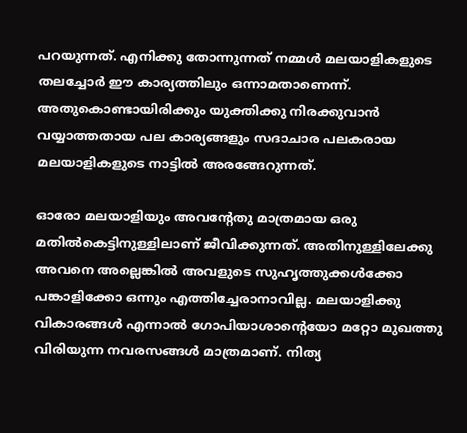പറയുന്നത്. എനിക്കു തോന്നുന്നത് നമ്മൾ മലയാളികളുടെ തലച്ചോർ ഈ കാര്യത്തിലും ഒന്നാമതാണെന്ന്. അതുകൊണ്ടായിരിക്കും യുക്തിക്കു നിരക്കുവാൻ വയ്യാത്തതായ പല കാര്യങ്ങളും സദാചാര പലകരായ മലയാളികളുടെ നാട്ടിൽ അരങ്ങേറുന്നത്.

ഓരോ മലയാളിയും അവന്റേതു മാത്രമായ ഒരു മതിൽകെട്ടിനുള്ളിലാണ് ജീവിക്കുന്നത്. അതിനുള്ളിലേക്കു അവനെ അല്ലെങ്കിൽ അവളുടെ സുഹൃത്തുക്കൾക്കോ പങ്കാളിക്കോ ഒന്നും എത്തിച്ചേരാനാവില്ല. മലയാളിക്കു വികാരങ്ങൾ എന്നാൽ ഗോപിയാശാന്റെയോ മറ്റോ മുഖത്തു വിരിയുന്ന നവരസങ്ങൾ മാത്രമാണ്. നിത്യ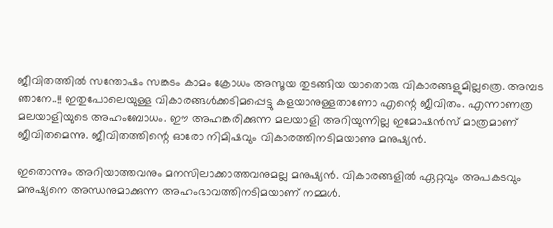ജീവിതത്തിൽ സന്തോഷം സങ്കടം കാമം ക്രോധം അസൂയ തുടങ്ങിയ യാതൊരു വികാരങ്ങളുമില്ലത്രെ. അമ്പട ഞാനേ..!! ഇതുപോലെയുള്ള വികാരങ്ങൾക്കടിമപ്പെട്ടു കളയാനുള്ളതാണോ എന്റെ ജീവിതം. എന്നാണത്ര മലയാളിയുടെ അഹംബോധം. ഈ അഹങ്കരിക്കുന്ന മലയാളി അറിയുന്നില്ല ഇമോഷൻസ് മാത്രമാണ് ജീവിതമെന്നു. ജീവിതത്തിന്റെ ഓരോ നിമിഷവും വികാരത്തിനടിമയാണു മനുഷ്യൻ.

ഇതൊന്നും അറിയാത്തവനും മനസിലാക്കാത്തവനുമല്ല മനുഷ്യൻ. വികാരങ്ങളിൽ ഏറ്റവും അപകടവും മനുഷ്യനെ അന്ധനുമാക്കുന്ന അഹംഭാവത്തിനടിമയാണ് നമ്മൾ.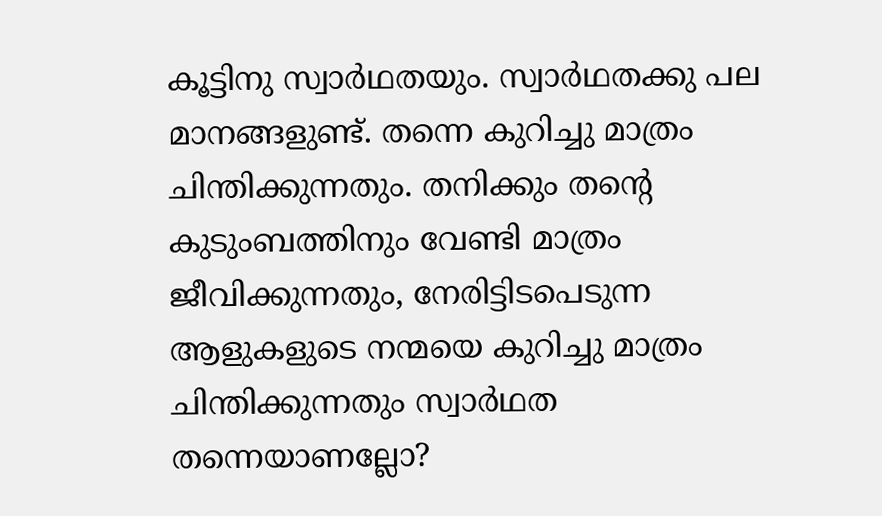കൂട്ടിനു സ്വാർഥതയും. സ്വാർഥതക്കു പല മാനങ്ങളുണ്ട്. തന്നെ കുറിച്ചു മാത്രം ചിന്തിക്കുന്നതും. തനിക്കും തന്റെ കുടുംബത്തിനും വേണ്ടി മാത്രം ജീവിക്കുന്നതും, നേരിട്ടിടപെടുന്ന ആളുകളുടെ നന്മയെ കുറിച്ചു മാത്രം ചിന്തിക്കുന്നതും സ്വാർഥത തന്നെയാണല്ലോ?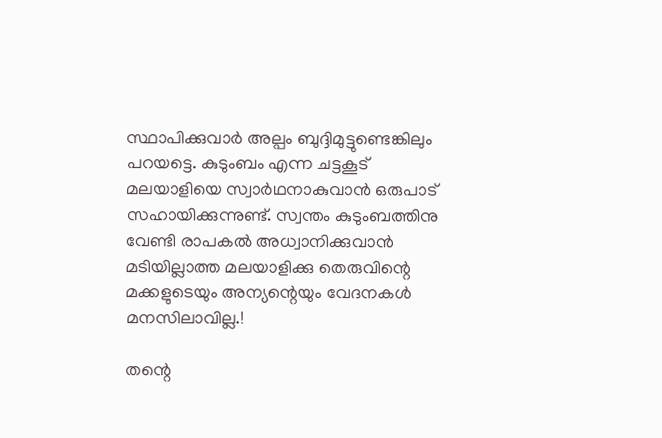സ്ഥാപിക്കുവാർ അല്പം ബുദ്ദിമുട്ടുണ്ടെങ്കിലും പറയട്ടെ. കുടുംബം എന്ന ചട്ടകൂട് മലയാളിയെ സ്വാർഥനാകുവാൻ ഒരുപാട് സഹായിക്കുന്നുണ്ട്. സ്വന്തം കുടുംബത്തിനു വേണ്ടി രാപകൽ അധ്വാനിക്കുവാൻ മടിയില്ലാത്ത മലയാളിക്കു തെരുവിന്റെ മക്കളുടെയും അന്യന്റെയും വേദനകൾ മനസിലാവില്ല.!

തന്റെ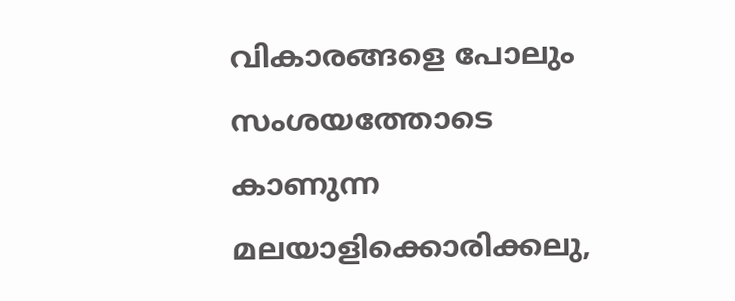വികാരങ്ങളെ പോലും സംശയത്തോടെ കാണുന്ന മലയാളിക്കൊരിക്കലു,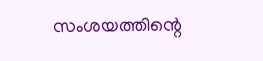സംശയത്തിന്റെ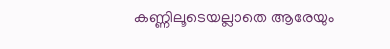കണ്ണിലൂടെയല്ലാതെ ആരേയും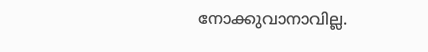നോക്കുവാനാവില്ല.